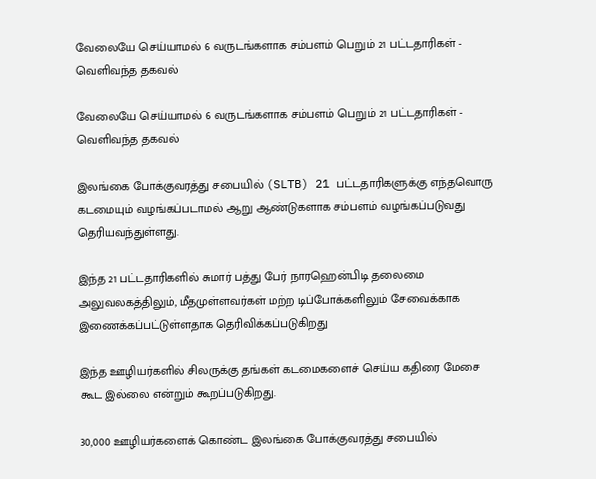வேலையே செய்யாமல் 6 வருடங்களாக சம்பளம் பெறும் 21 பட்டதாரிகள் - வெளிவந்த தகவல்

வேலையே செய்யாமல் 6 வருடங்களாக சம்பளம் பெறும் 21 பட்டதாரிகள் - வெளிவந்த தகவல்

இலங்கை போக்குவரத்து சபையில் (SLTB) 21 பட்டதாரிகளுக்கு எந்தவொரு கடமையும் வழங்கப்படாமல் ஆறு ஆண்டுகளாக சம்பளம் வழங்கப்படுவது தெரியவந்துள்ளது.

இந்த 21 பட்டதாரிகளில் சுமார் பத்து பேர் நாரஹென்பிடி தலைமை அலுவலகத்திலும், மீதமுள்ளவர்கள் மற்ற டிப்போக்களிலும் சேவைக்காக இணைக்கப்பட்டுள்ளதாக தெரிவிக்கப்படுகிறது

இந்த ஊழியர்களில் சிலருக்கு தங்கள் கடமைகளைச் செய்ய கதிரை மேசை கூட இல்லை என்றும் கூறப்படுகிறது.

30,000 ஊழியர்களைக் கொண்ட இலங்கை போக்குவரத்து சபையில்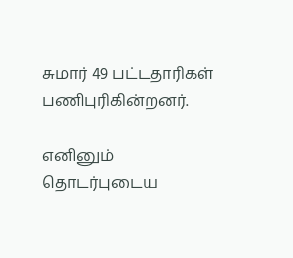சுமார் 49 பட்டதாரிகள் பணிபுரிகின்றனர்.

எனினும் தொடர்புடைய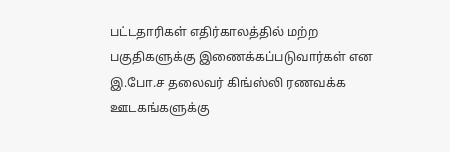பட்டதாரிகள் எதிர்காலத்தில் மற்ற பகுதிகளுக்கு இணைக்கப்படுவார்கள் என இ.போ.ச தலைவர் கிங்ஸ்லி ரணவக்க ஊடகங்களுக்கு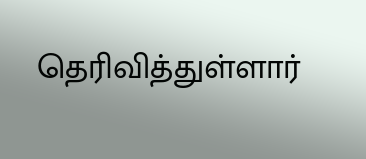தெரிவித்துள்ளார்